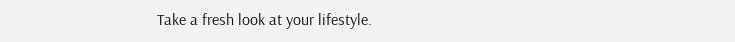Take a fresh look at your lifestyle.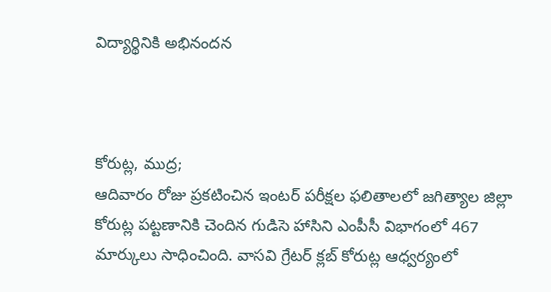విద్యార్థినికి అభినందన



కోరుట్ల, ముద్ర;
ఆదివారం రోజు ప్రకటించిన ఇంటర్ పరీక్షల ఫలితాలలో జగిత్యాల జిల్లా కోరుట్ల పట్టణానికి చెందిన గుడిసె హాసిని ఎంపీసీ విభాగంలో 467 మార్కులు సాధించింది. వాసవి గ్రేటర్ క్లబ్ కోరుట్ల ఆధ్వర్యంలో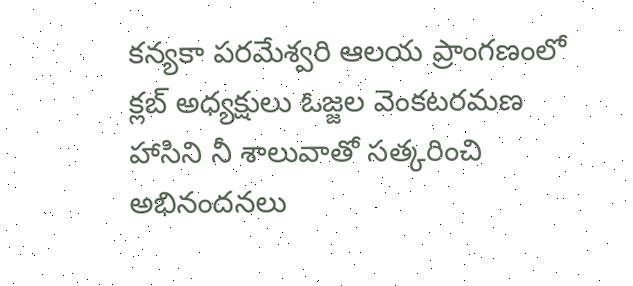కన్యకా పరమేశ్వరి ఆలయ ప్రాంగణంలో క్లబ్ అధ్యక్షులు ఓజ్జల వెంకటరమణ హాసిని నీ శాలువాతో సత్కరించి అభినందనలు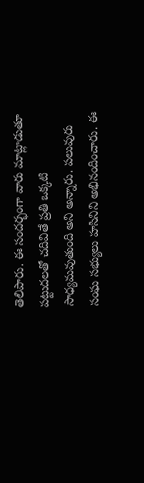తెలిపారు. ఈ సందర్భంగా వారు మాట్లాడుతూ పట్టుదలతో చదివితే ప్రతి ఒక్కటి సాధ్యమవుతుంది అని అన్నారు. పలువురు సంఘ సభ్యులు హసినిని అభినందించారు. ఈ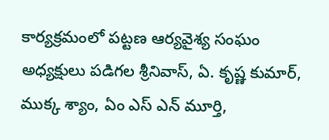కార్యక్రమంలో పట్టణ ఆర్యవైశ్య సంఘం అధ్యక్షులు పడిగల శ్రీనివాస్, ఏ. కృష్ణ కుమార్, ముక్క శ్యాం, ఏం ఎస్ ఎన్ మూర్తి,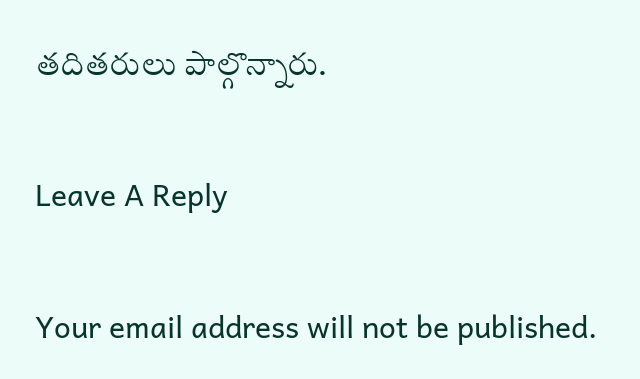తదితరులు పాల్గొన్నారు.

Leave A Reply

Your email address will not be published.